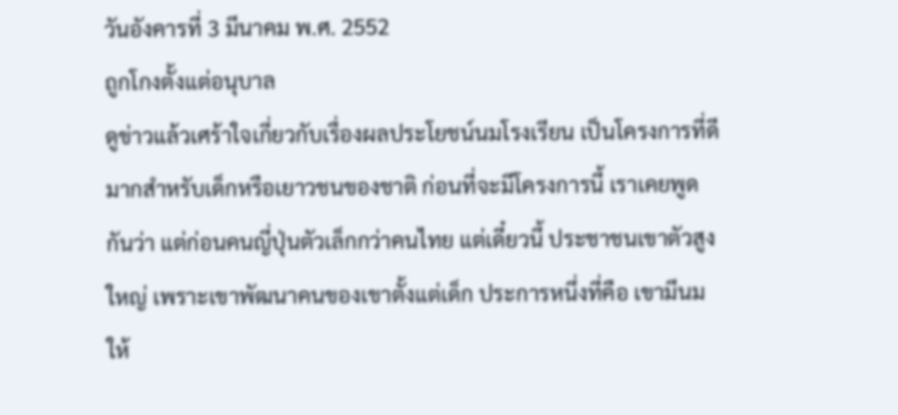วันอังคารที่ 3 มีนาคม พ.ศ. 2552
ถูกโกงตั้งแต่อนุบาล
ดูข่าวแล้วเศร้าใจเกี่ยวกับเรื่องผลประโยชน์นมโรงเรียน เป็นโครงการที่ดีมากสำหรับเด็กหรือเยาวชนของชาติ ก่อนที่จะมีโครงการนี้ เราเคยพูดกันว่า แต่ก่อนคนญี่ปุ่นตัวเล็กกว่าคนไทย แต่เดี๋ยวนี้ ประชาชนเขาตัวสูงใหญ่ เพราะเขาพัฒนาคนของเขาตั้งแต่เด็ก ประการหนึ่งที่คือ เขามีนมให้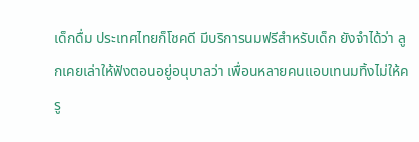เด็กดื่ม ประเทศไทยก็โชคดี มีบริการนมฟรีสำหรับเด็ก ยังจำได้ว่า ลูกเคยเล่าให้ฟังตอนอยู่อนุบาลว่า เพื่อนหลายคนแอบเทนมทิ้งไม่ให้ครู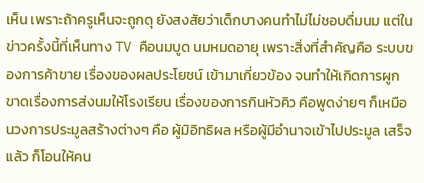เห็น เพราะถ้าครูเห็นจะถูกดุ ยังสงสัยว่าเด็กบางคนทำไม่ไม่ชอบดื่มนม แต่ในข่าวครั้งนี้ที่เห็นทาง TV คือนมบูด นมหมดอายุ เพราะสิ่งที่สำคัญคือ ระบบของการค้าขาย เรื่องของผลประโยชน์ เข้ามาเกี่ยวข้อง จนทำให้เกิดการผูกขาดเรื่องการส่งนมให้โรงเรียน เรื่องของการกินหัวคิว คือพูดง่ายๆ ก็เหมือนวงการประมูลสร้างต่างๆ คือ ผู้มิอิทธิผล หรือผู้มีอำนาจเข้าไปประมูล เสร็จแล้ว ก็โอนให้คน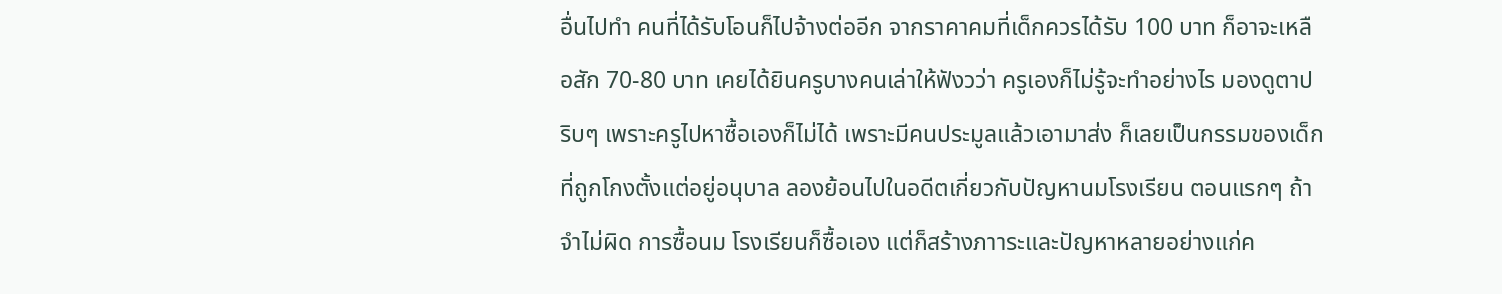อื่นไปทำ คนที่ได้รับโอนก็ไปจ้างต่ออีก จากราคาคมที่เด็กควรได้รับ 100 บาท ก็อาจะเหลือสัก 70-80 บาท เคยได้ยินครูบางคนเล่าให้ฟังวว่า ครูเองก็ไม่รู้จะทำอย่างไร มองดูตาปริบๆ เพราะครูไปหาซื้อเองก็ไม่ได้ เพราะมีคนประมูลแล้วเอามาส่ง ก็เลยเป็นกรรมของเด็ก ที่ถูกโกงตั้งแต่อยู่อนุบาล ลองย้อนไปในอดีตเกี่ยวกับปัญหานมโรงเรียน ตอนแรกๆ ถ้าจำไม่ผิด การซื้อนม โรงเรียนก็ซื้อเอง แต่ก็สร้างภาาระและปัญหาหลายอย่างแก่ค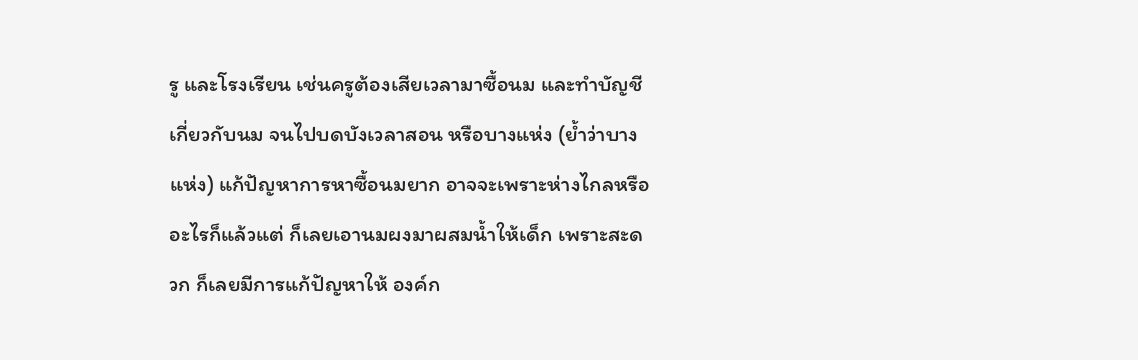รู และโรงเรียน เช่นครูต้องเสียเวลามาซื้อนม และทำบัญชีเกี่ยวกับนม จนไปบดบังเวลาสอน หรือบางแห่ง (ย้ำว่าบางแห่ง) แก้ปัญหาการหาซื้อนมยาก อาจจะเพราะห่างไกลหรืออะไรก็แล้วแต่ ก็เลยเอานมผงมาผสมน้ำให้เด็ก เพราะสะดวก ก็เลยมีการแก้ปัญหาให้ องค์ก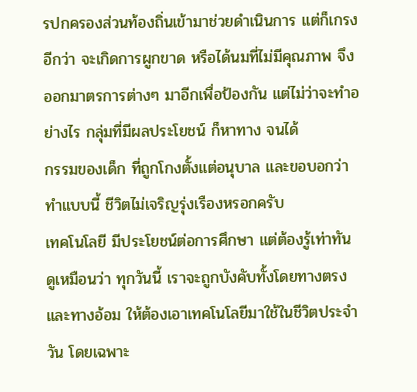รปกครองส่วนท้องถิ่นเข้ามาช่วยดำเนินการ แต่ก็เกรงอีกว่า จะเกิดการผูกขาด หรือได้นมที่ไม่มีคุณภาพ จึงออกมาตรการต่างๆ มาอีกเพื่อป้องกัน แต่ไม่ว่าจะทำอย่างไร กลุ่มที่มีผลประโยชน์ ก็หาทาง จนได้
กรรมของเด็ก ที่ถูกโกงตั้งแต่อนุบาล และขอบอกว่า ทำแบบนี้ ชีวิตไม่เจริญรุ่งเรืองหรอกครับ
เทคโนโลยี มีประโยชน์ต่อการศึกษา แต่ต้องรู้เท่าทัน
ดูเหมือนว่า ทุกวันนี้ เราจะถูกบังคับทั้งโดยทางตรงและทางอ้อม ให้ต้องเอาเทคโนโลยีมาใช้ในชีวิตประจำวัน โดยเฉพาะ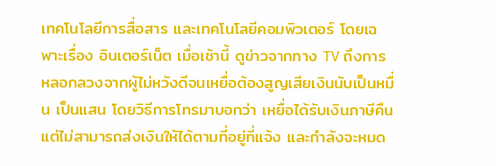เทคโนโลยีการสื่อสาร และเทคโนโลยีคอมพิวเตอร์ โดยเฉพาะเรื่อง อินเตอร์เน็ต เมื่อเช้านี้ ดูข่าวจากทาง TV ถึงการหลอกลวงจากผู้ไม่หวังดีจนเหยื่อต้องสูญเสียเงินนับเป็นหมื่น เป็นแสน โดยวิธีการโทรมาบอกว่า เหยื่อได้รับเงินภาษีคืน แต่ไม่สามารถส่งเงินให้ได้ตามที่อยู่ที่แจ้ง และกำลังจะหมด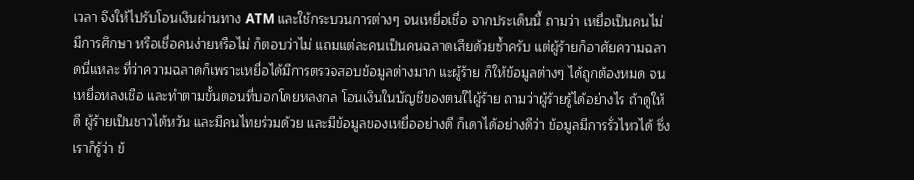เวลา จึงให้ไปรับโอนเงินผ่านทาง ATM และใช้กระบวนการต่างๆ จนเหยื่อเชื่อ จากประเด็นนี้ ถามว่า เหยื่อเป็นคนไม่มีการศึกษา หรือเชื่อคนง่ายหรือไม่ ก็ตอบว่าไม่ แถมแต่ละคนเป็นคนฉลาดเสียด้วยซ้ำครับ แต่ผู้ร้ายก็อาศัยความฉลาดนี่แหละ ที่ว่าความฉลาดก็เพราะเหยื่อได้มีการตรวจสอบข้อมูลต่างมาก แะผู้ร้าย ก็ให้ข้อมูลต่างๆ ได้ถูกต้องหมด จนเหยื่อหลงเชือ และทำตามขั้นตอนที่บอกโดยหลงกล โอนเงินในบัญชีของตนใไผู้ร้าย ถามว่าผู้ร้ายรู้ได้อย่างไร ถ้าดูให้ดี ผู้ร้ายเป็นชาวไต้หวัน และมีคนไทยร่วมด้วย และมีข้อมูลของเหยื่ออย่างดี ก็เดาได้อย่างดีว่า ข้อมูลมีการรั่วไหวได้ ซึ่งเราก็รู้ว่า ข้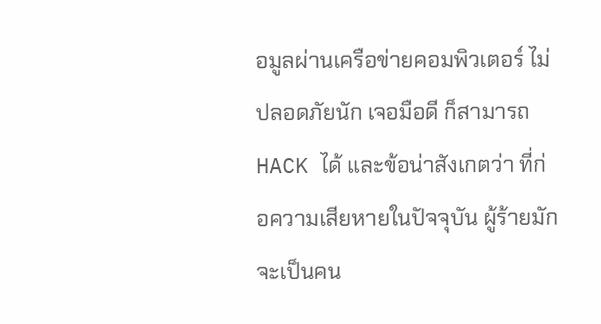อมูลผ่านเครือข่ายคอมพิวเตอร์ ไม่ปลอดภัยนัก เจอมือดี ก็สามารถ HACK ได้ และข้อน่าสังเกตว่า ที่ก่อความเสียหายในปัจจุบัน ผู้ร้ายมักจะเป็นคน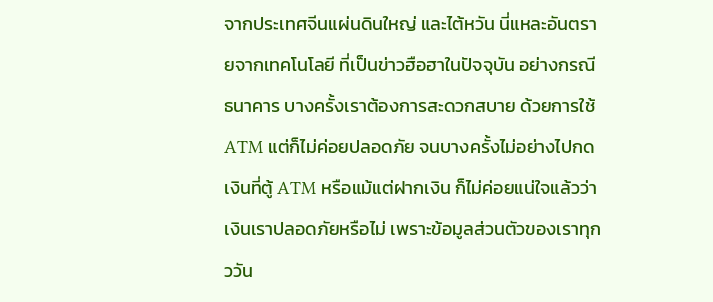จากประเทศจีนแผ่นดินใหญ่ และไต้หวัน นี่แหละอันตรายจากเทคโนโลยี ที่เป็นข่าวฮือฮาในปัจจุบัน อย่างกรณีธนาคาร บางครั้งเราต้องการสะดวกสบาย ด้วยการใช้ ATM แต่ก็ไม่ค่อยปลอดภัย จนบางครั้งไม่อย่างไปกดเงินที่ตู้ ATM หรือแม้แต่ฝากเงิน ก็ไม่ค่อยแน่ใจแล้วว่า เงินเราปลอดภัยหรือไม่ เพราะข้อมูลส่วนตัวของเราทุกววัน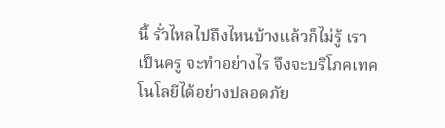นี้ รั่วไหลไปถึงไหนบ้างแล้วก็ไม่รู้ เราเป็นครู จะทำอย่างไร จึงจะบริโภคเทคโนโลยีได้อย่างปลอดภัย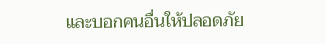และบอกคนอื่นให้ปลอดภัย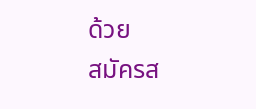ด้วย
สมัครส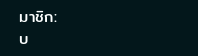มาชิก:
บ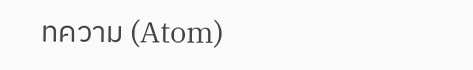ทความ (Atom)